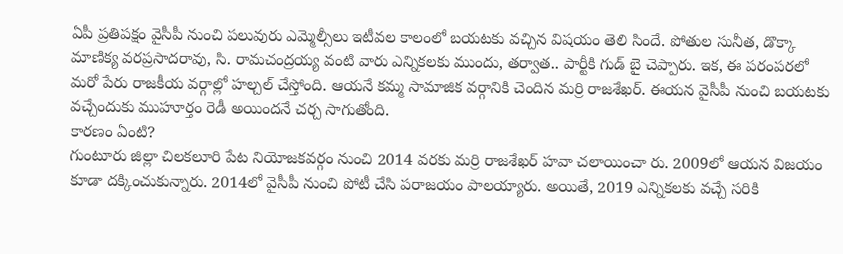ఏపీ ప్రతిపక్షం వైసీపీ నుంచి పలువురు ఎమ్మెల్సీలు ఇటీవల కాలంలో బయటకు వచ్చిన విషయం తెలి సిందే. పోతుల సునీత, డొక్కా మాణిక్య వరప్రసాదరావు, సి. రామచంద్రయ్య వంటి వారు ఎన్నికలకు ముందు, తర్వాత.. పార్టీకి గుడ్ బై చెప్పారు. ఇక, ఈ పరంపరలో మరో పేరు రాజకీయ వర్గాల్లో హల్చల్ చేస్తోంది. ఆయనే కమ్మ సామాజిక వర్గానికి చెందిన మర్రి రాజశేఖర్. ఈయన వైసీపీ నుంచి బయటకు వచ్చేందుకు ముహూర్తం రెడీ అయిందనే చర్చ సాగుతోంది.
కారణం ఏంటి?
గుంటూరు జిల్లా చిలకలూరి పేట నియోజకవర్గం నుంచి 2014 వరకు మర్రి రాజశేఖర్ హవా చలాయించా రు. 2009లో ఆయన విజయం కూడా దక్కించుకున్నారు. 2014లో వైసీపీ నుంచి పోటీ చేసి పరాజయం పాలయ్యారు. అయితే, 2019 ఎన్నికలకు వచ్చే సరికి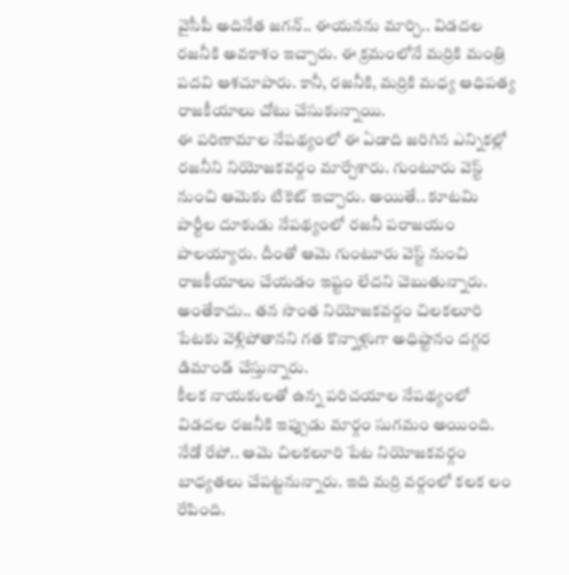వైసీపీ అదినేత జగన్.. ఈయనను మార్చి.. విడదల రజనీకి అవకాశం ఇచ్చారు. ఈ క్రమంలోనే మర్రికి మంత్రి పదవి ఆశచూపారు. కానీ, రజనీకి, మర్రికి మధ్య ఆధిపత్య రాజకీయాలు చోటు చేసుకున్నాయి.
ఈ పరిణామాల నేపథ్యంలో ఈ ఏడాది జరిగిన ఎన్నికల్లో రజనీని నియోజకవర్గం మార్చేశారు. గుంటూరు వెస్ట్ నుంచి ఆమెకు టికెట్ ఇచ్చారు. అయితే.. కూటమి పార్టీల దూకుడు నేపథ్యంలో రజనీ పరాజయం పాలయ్యారు. దీంతో ఆమె గుంటూరు వెస్ట్ నుంచి రాజకీయాలు చేయడం ఇష్టం లేదని చెబుతున్నారు. అంతేకాదు.. తన సొంత నియోజకవర్గం చిలకలూరి పేటకు వెళ్లిపోతానని గత కొన్నాళ్లుగా అధిష్టానం దగ్గర డిమాండ్ చేస్తున్నారు.
కీలక నాయకులతో ఉన్న పరిచయాల నేపథ్యంలో విడదల రజనీకి ఇప్పుడు మార్గం సుగమం అయింది. నేడో రేపో.. ఆమె చిలకలూరి పేట నియోజకవర్గం బాధ్యతలు చేపట్టనున్నారు. ఇది మర్రి వర్గంలో కలక లం రేపింది.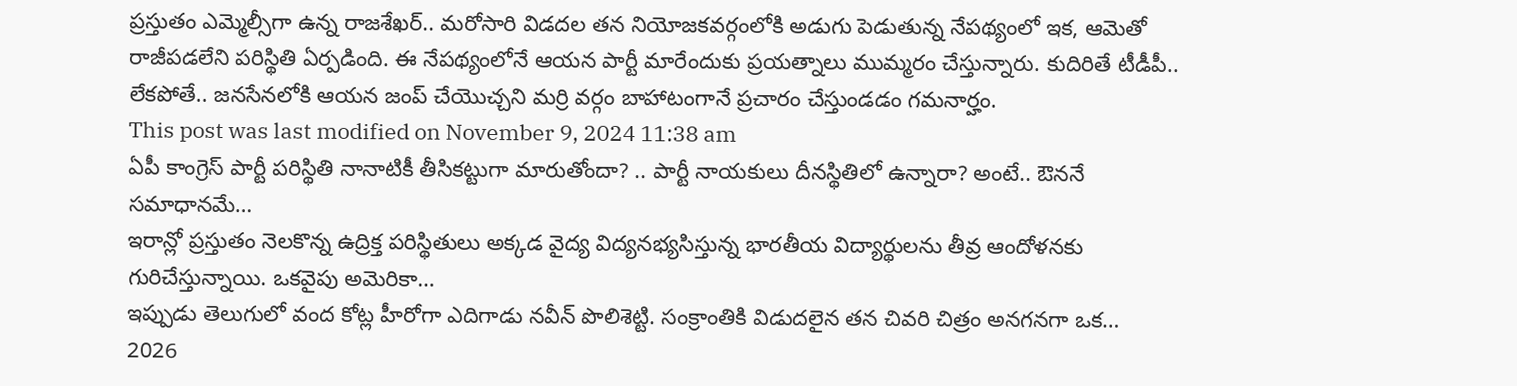ప్రస్తుతం ఎమ్మెల్సీగా ఉన్న రాజశేఖర్.. మరోసారి విడదల తన నియోజకవర్గంలోకి అడుగు పెడుతున్న నేపథ్యంలో ఇక, ఆమెతో రాజీపడలేని పరిస్థితి ఏర్పడింది. ఈ నేపథ్యంలోనే ఆయన పార్టీ మారేందుకు ప్రయత్నాలు ముమ్మరం చేస్తున్నారు. కుదిరితే టీడీపీ.. లేకపోతే.. జనసేనలోకి ఆయన జంప్ చేయొచ్చని మర్రి వర్గం బాహాటంగానే ప్రచారం చేస్తుండడం గమనార్హం.
This post was last modified on November 9, 2024 11:38 am
ఏపీ కాంగ్రెస్ పార్టీ పరిస్థితి నానాటికీ తీసికట్టుగా మారుతోందా? .. పార్టీ నాయకులు దీనస్థితిలో ఉన్నారా? అంటే.. ఔననే సమాధానమే…
ఇరాన్లో ప్రస్తుతం నెలకొన్న ఉద్రిక్త పరిస్థితులు అక్కడ వైద్య విద్యనభ్యసిస్తున్న భారతీయ విద్యార్థులను తీవ్ర ఆందోళనకు గురిచేస్తున్నాయి. ఒకవైపు అమెరికా…
ఇప్పుడు తెలుగులో వంద కోట్ల హీరోగా ఎదిగాడు నవీన్ పొలిశెట్టి. సంక్రాంతికి విడుదలైన తన చివరి చిత్రం అనగనగా ఒక…
2026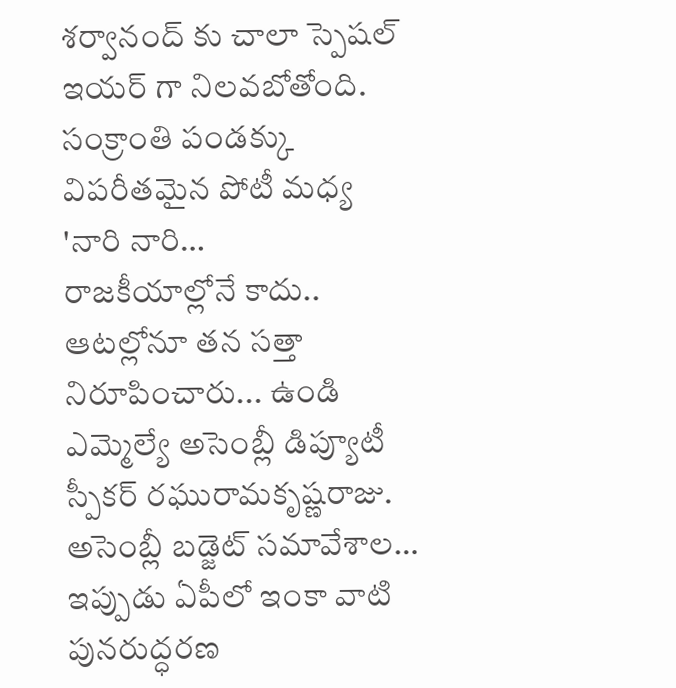శర్వానంద్ కు చాలా స్పెషల్ ఇయర్ గా నిలవబోతోంది. సంక్రాంతి పండక్కు విపరీతమైన పోటీ మధ్య 'నారి నారి…
రాజకీయాల్లోనే కాదు.. ఆటల్లోనూ తన సత్తా నిరూపించారు... ఉండి ఎమ్మెల్యే అసెంబ్లీ డిప్యూటీ స్పీకర్ రఘురామకృష్ణరాజు. అసెంబ్లీ బడ్జెట్ సమావేశాల…
ఇప్పుడు ఏపీలో ఇంకా వాటి పునరుద్ధరణ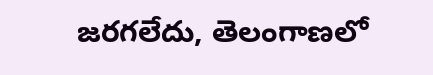జరగలేదు, తెలంగాణలో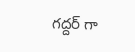గద్దర్ గా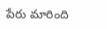పేరు మారింది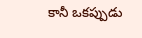కానీ ఒకప్పుడు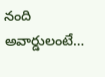నంది అవార్డులంటే…